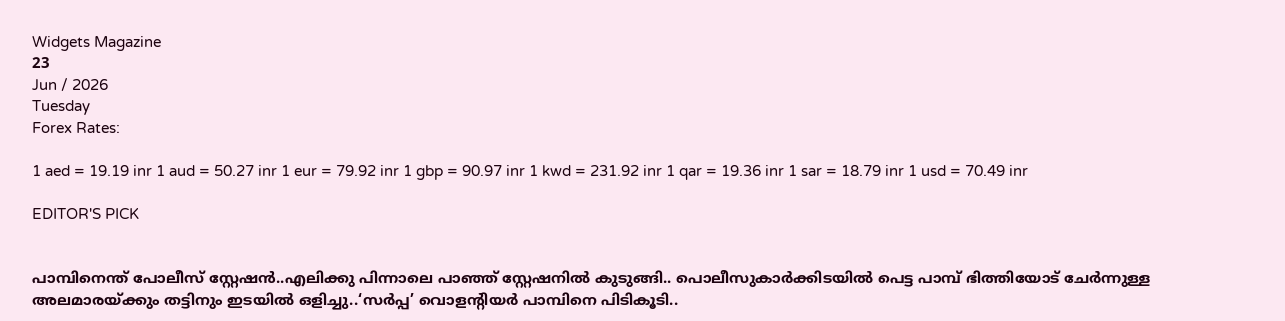Widgets Magazine
23
Jun / 2026
Tuesday
Forex Rates:

1 aed = 19.19 inr 1 aud = 50.27 inr 1 eur = 79.92 inr 1 gbp = 90.97 inr 1 kwd = 231.92 inr 1 qar = 19.36 inr 1 sar = 18.79 inr 1 usd = 70.49 inr

EDITOR'S PICK


പാമ്പിനെന്ത് പോലീസ് സ്റ്റേഷൻ..എലിക്കു പിന്നാലെ പാഞ്ഞ് സ്റ്റേഷനിൽ കുടുങ്ങി.. പൊലീസുകാർക്കിടയിൽ പെട്ട പാമ്പ് ഭിത്തിയോട് ചേർന്നുള്ള അലമാരയ്ക്കും തട്ടിനും ഇടയിൽ ഒളിച്ചു..‘സർപ്പ’ വൊളന്റിയർ പാമ്പിനെ പിടികൂടി..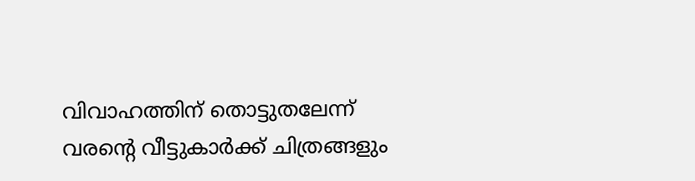വിവാഹത്തിന് തൊട്ടുതലേന്ന് വരന്റെ വീട്ടുകാർക്ക് ചിത്രങ്ങളും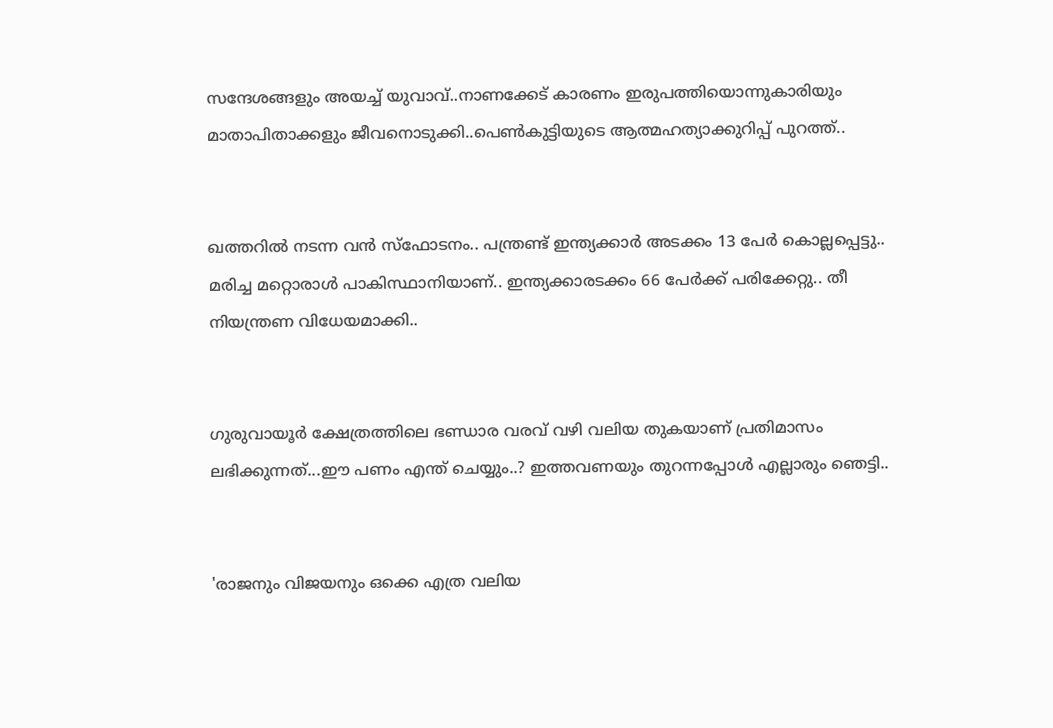സന്ദേശങ്ങളും അയച്ച് യുവാവ്..നാണക്കേട് കാരണം ഇരുപത്തിയൊന്നുകാരിയും മാതാപിതാക്കളും ജീവനൊടുക്കി..പെണ്‍കുട്ടിയുടെ ആത്മഹത്യാക്കുറിപ്പ് പുറത്ത്..


ഖത്തറിൽ നടന്ന വൻ സ്ഫോടനം.. പന്ത്രണ്ട് ഇന്ത്യക്കാർ അടക്കം 13 പേർ കൊല്ലപ്പെട്ടു.. മരിച്ച മറ്റൊരാൾ പാകിസ്ഥാനിയാണ്.. ഇന്ത്യക്കാരടക്കം 66 പേർക്ക് പരിക്കേറ്റു.. തീ നിയന്ത്രണ വിധേയമാക്കി..


ഗുരുവായൂർ ക്ഷേത്രത്തിലെ ഭണ്ഡാര വരവ് വഴി വലിയ തുകയാണ് പ്രതിമാസം ലഭിക്കുന്നത്...ഈ പണം എന്ത് ചെയ്യും..? ഇത്തവണയും തുറന്നപ്പോൾ എല്ലാരും ഞെട്ടി..


'രാജനും വിജയനും ഒക്കെ എത്ര വലിയ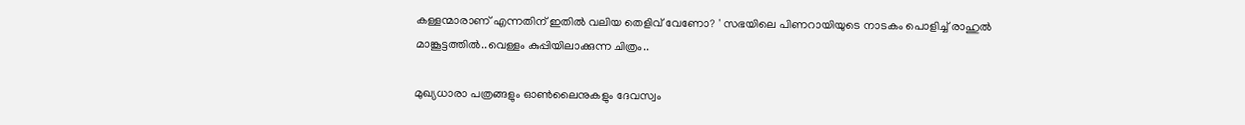കള്ളന്മാരാണ് എന്നതിന് ഇതിൽ വലിയ തെളിവ് വേണോ? ' സഭയിലെ പിണറായിയുടെ നാടകം പൊളിച്ച് രാഹുല്‍ മാങ്കൂട്ടത്തില്‍..വെള്ളം കുപ്പിയിലാക്കുന്ന ചിത്രം..

മുഖ്യധാരാ പത്രങ്ങളും ഓണ്‍ലൈനുകളും ദേവസ്വം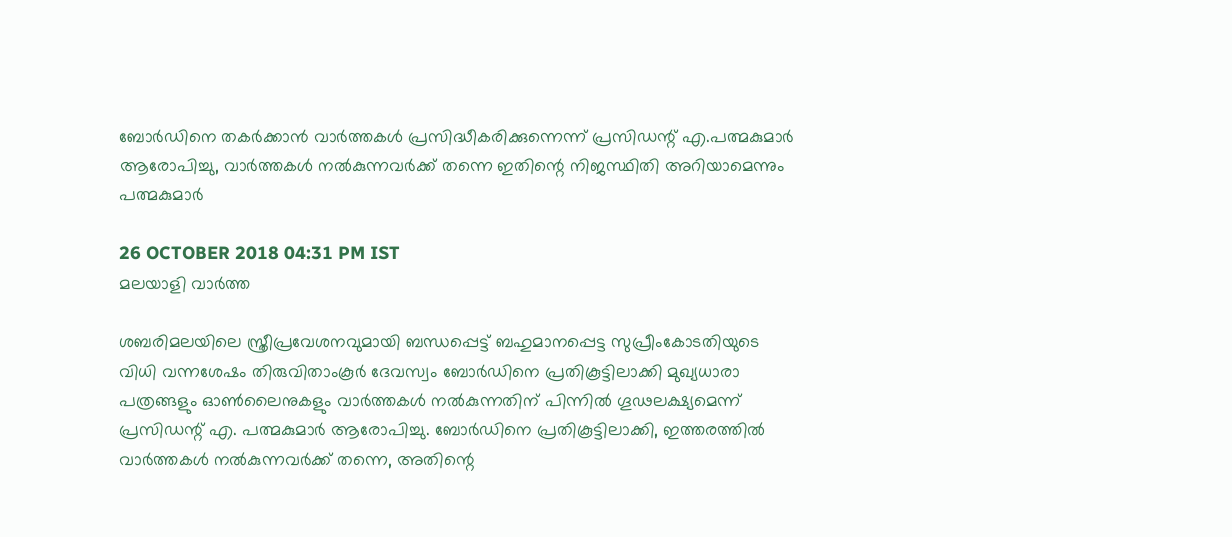ബോര്‍ഡിനെ തകര്‍ക്കാന്‍ വാര്‍ത്തകള്‍ പ്രസിദ്ധീകരിക്കുന്നെന്ന് പ്രസിഡന്റ് എ.പത്മകുമാര്‍ ആരോപിച്ചു, വാര്‍ത്തകള്‍ നല്‍കുന്നവര്‍ക്ക് തന്നെ ഇതിന്റെ നിജസ്ഥിതി അറിയാമെന്നും പത്മകുമാര്‍

26 OCTOBER 2018 04:31 PM IST
മലയാളി വാര്‍ത്ത

ശബരിമലയിലെ സ്ത്രീപ്രവേശനവുമായി ബന്ധപ്പെട്ട് ബഹുമാനപ്പെട്ട സുപ്രീംകോടതിയുടെ വിധി വന്നശേഷം തിരുവിതാംകൂര്‍ ദേവസ്വം ബോര്‍ഡിനെ പ്രതികൂട്ടിലാക്കി മുഖ്യധാരാ പത്രങ്ങളും ഓണ്‍ലൈനുകളും വാര്‍ത്തകള്‍ നല്‍കുന്നതിന് പിന്നില്‍ ഗൂഢലക്ഷ്യമെന്ന് പ്രസിഡന്റ് എ. പത്മകുമാര്‍ ആരോപിച്ചു. ബോര്‍ഡിനെ പ്രതികൂട്ടിലാക്കി, ഇത്തരത്തില്‍ വാര്‍ത്തകള്‍ നല്‍കുന്നവര്‍ക്ക് തന്നെ, അതിന്റെ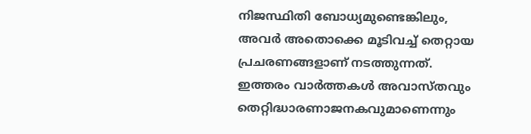നിജസ്ഥിതി ബോധ്യമുണ്ടെങ്കിലും, അവര്‍ അതൊക്കെ മൂടിവച്ച് തെറ്റായ പ്രചരണങ്ങളാണ് നടത്തുന്നത്. ഇത്തരം വാര്‍ത്തകള്‍ അവാസ്തവും തെറ്റിദ്ധാരണാജനകവുമാണെന്നും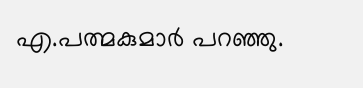എ.പത്മകുമാര്‍ പറഞ്ഞു.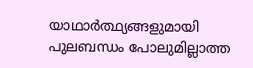യാഥാര്‍ത്ഥ്യങ്ങളുമായി പുലബന്ധം പോലുമില്ലാത്ത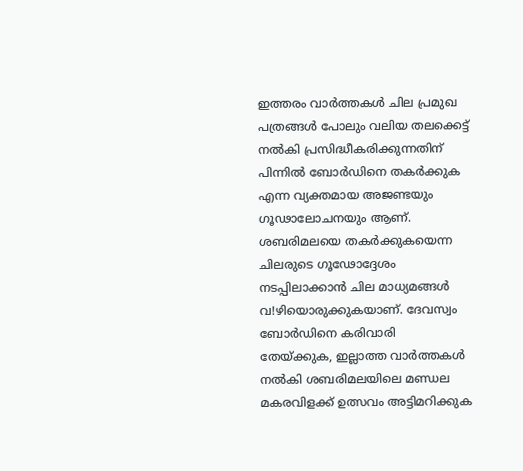ഇത്തരം വാര്‍ത്തകള്‍ ചില പ്രമുഖ പത്രങ്ങള്‍ പോലും വലിയ തലക്കെട്ട് നല്‍കി പ്രസിദ്ധീകരിക്കുന്നതിന് പിന്നില്‍ ബോര്‍ഡിനെ തകര്‍ക്കുക എന്ന വ്യക്തമായ അജണ്ടയും ഗൂഢാലോചനയും ആണ്. ശബരിമലയെ തകര്‍ക്കുകയെന്ന ചിലരുടെ ഗൂഢോദ്ദേശം നടപ്പിലാക്കാന്‍ ചില മാധ്യമങ്ങള്‍ വ!ഴിയൊരുക്കുകയാണ്. ദേവസ്വം ബോര്‍ഡിനെ കരിവാരി
തേയ്ക്കുക, ഇല്ലാത്ത വാര്‍ത്തകള്‍ നല്‍കി ശബരിമലയിലെ മണ്ഡല മകരവിളക്ക് ഉത്സവം അട്ടിമറിക്കുക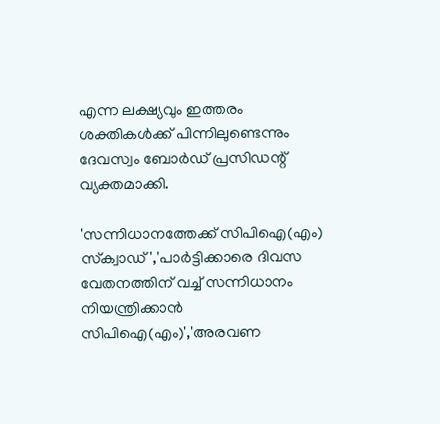എന്ന ലക്ഷ്യവും ഇത്തരം ശക്തികള്‍ക്ക് പിന്നിലുണ്ടെന്നും ദേവസ്വം ബോര്‍ഡ് പ്രസിഡന്റ് വ്യക്തമാക്കി.

'സന്നിധാനത്തേക്ക് സിപിഐ(എം) സ്‌ക്വാഡ്','പാര്‍ട്ടിക്കാരെ ദിവസ വേതനത്തിന് വച്ച് സന്നിധാനം നിയന്ത്രിക്കാന്‍
സിപിഐ(എം)','അരവണ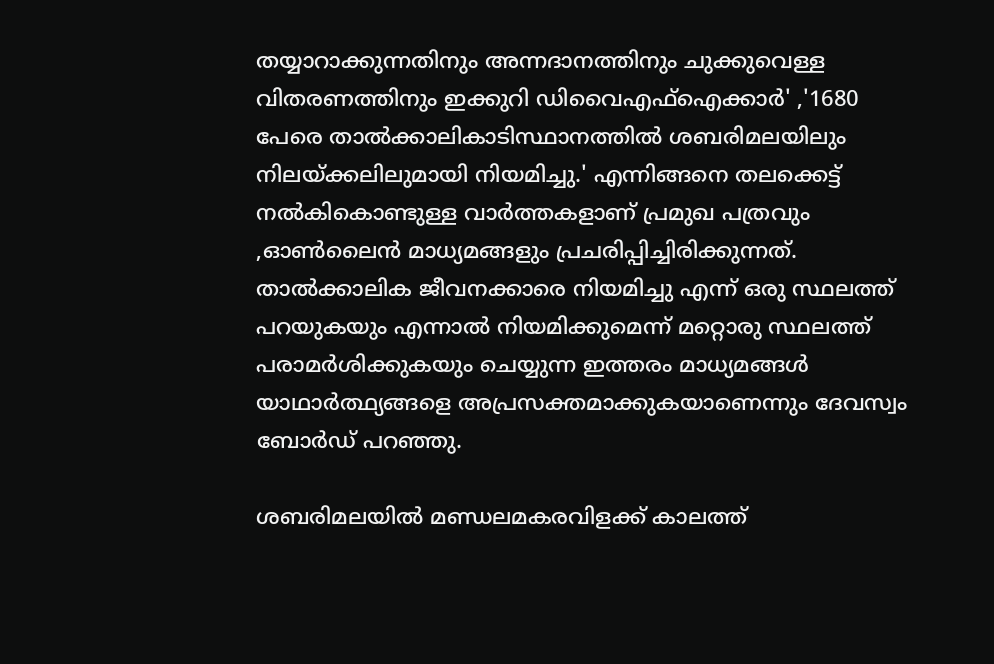തയ്യാറാക്കുന്നതിനും അന്നദാനത്തിനും ചുക്കുവെള്ള വിതരണത്തിനും ഇക്കുറി ഡിവൈഎഫ്‌ഐക്കാര്‍' ,'1680 പേരെ താല്‍ക്കാലികാടിസ്ഥാനത്തില്‍ ശബരിമലയിലും നിലയ്ക്കലിലുമായി നിയമിച്ചു.' എന്നിങ്ങനെ തലക്കെട്ട് നല്‍കികൊണ്ടുള്ള വാര്‍ത്തകളാണ് പ്രമുഖ പത്രവും ,ഓണ്‍ലൈന്‍ മാധ്യമങ്ങളും പ്രചരിപ്പിച്ചിരിക്കുന്നത്. താല്‍ക്കാലിക ജീവനക്കാരെ നിയമിച്ചു എന്ന് ഒരു സ്ഥലത്ത് പറയുകയും എന്നാല്‍ നിയമിക്കുമെന്ന് മറ്റൊരു സ്ഥലത്ത് പരാമര്‍ശിക്കുകയും ചെയ്യുന്ന ഇത്തരം മാധ്യമങ്ങള്‍ യാഥാര്‍ത്ഥ്യങ്ങളെ അപ്രസക്തമാക്കുകയാണെന്നും ദേവസ്വം ബോര്‍ഡ് പറഞ്ഞു.

ശബരിമലയില്‍ മണ്ഡലമകരവിളക്ക് കാലത്ത്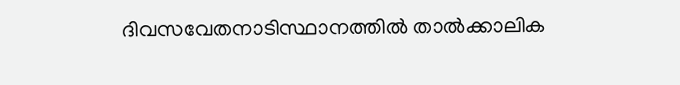ദിവസവേതനാടിസ്ഥാനത്തില്‍ താല്‍ക്കാലിക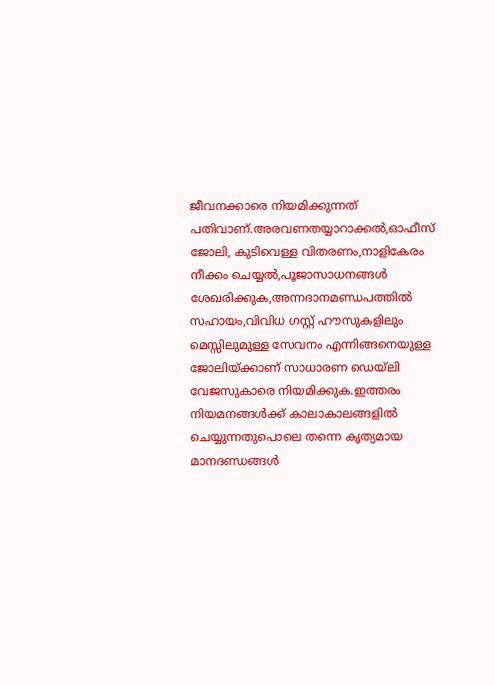ജീവനക്കാരെ നിയമിക്കുന്നത് പതിവാണ്.അരവണതയ്യാറാക്കല്‍,ഓഫീസ് ജോലി, കുടിവെള്ള വിതരണം,നാളികേരം നീക്കം ചെയ്യല്‍,പൂജാസാധനങ്ങള്‍ ശേഖരിക്കുക,അന്നദാനമണ്ഡപത്തില്‍ സഹായം,വിവിധ ഗസ്റ്റ് ഹൗസുകളിലും മെസ്സിലുമുള്ള സേവനം എന്നിങ്ങനെയുള്ള ജോലിയ്ക്കാണ് സാധാരണ ഡെയ്‌ലി വേജസുകാരെ നിയമിക്കുക.ഇത്തരം നിയമനങ്ങള്‍ക്ക് കാലാകാലങ്ങളില്‍ ചെയ്യുന്നതുപൊലെ തന്നെ കൃത്യമായ
മാനദണ്ഡങ്ങള്‍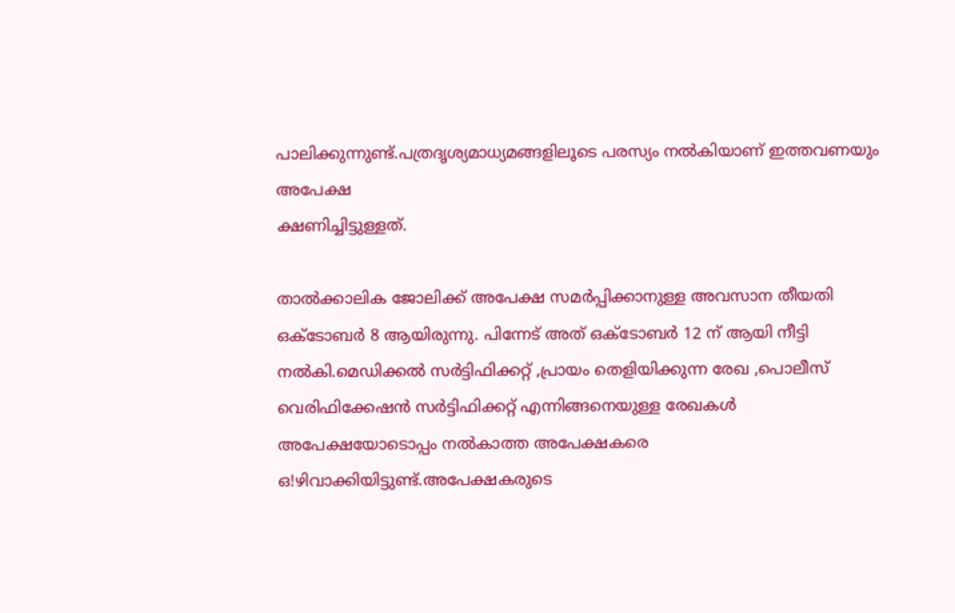പാലിക്കുന്നുണ്ട്.പത്രദൃശ്യമാധ്യമങ്ങളിലൂടെ പരസ്യം നല്‍കിയാണ് ഇത്തവണയും അപേക്ഷ
ക്ഷണിച്ചിട്ടുള്ളത്.

താല്‍ക്കാലിക ജോലിക്ക് അപേക്ഷ സമര്‍പ്പിക്കാനുള്ള അവസാന തീയതി ഒക്ടോബര്‍ 8 ആയിരുന്നു. പിന്നേട് അത് ഒക്ടോബര്‍ 12 ന് ആയി നീട്ടി നല്‍കി.മെഡിക്കല്‍ സര്‍ട്ടിഫിക്കറ്റ് ,പ്രായം തെളിയിക്കുന്ന രേഖ ,പൊലീസ് വെരിഫിക്കേഷന്‍ സര്‍ട്ടിഫിക്കറ്റ് എന്നിങ്ങനെയുള്ള രേഖകള്‍ അപേക്ഷയോടൊപ്പം നല്‍കാത്ത അപേക്ഷകരെ ഒ!ഴിവാക്കിയിട്ടുണ്ട്.അപേക്ഷകരുടെ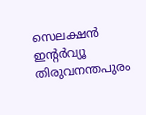സെലക്ഷന്‍ ഇന്റര്‍വ്യൂ തിരുവനന്തപുരം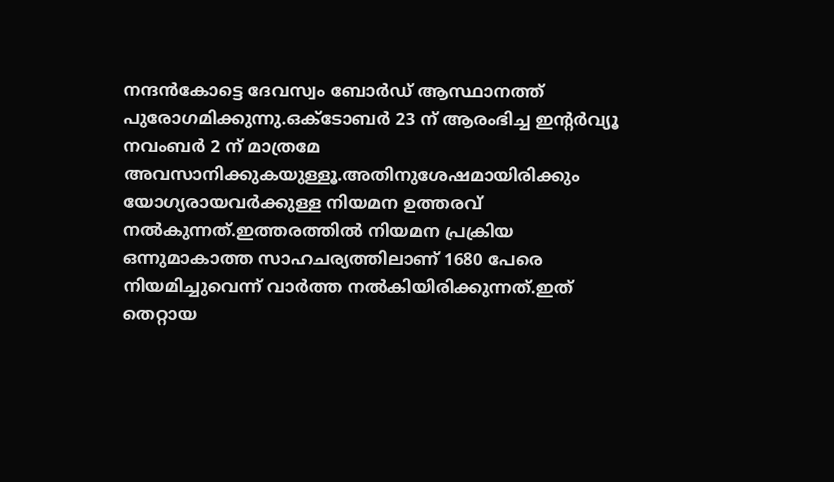നന്ദന്‍കോട്ടെ ദേവസ്വം ബോര്‍ഡ് ആസ്ഥാനത്ത് പുരോഗമിക്കുന്നു.ഒക്ടോബര്‍ 23 ന് ആരംഭിച്ച ഇന്റര്‍വ്യൂ നവംബര്‍ 2 ന് മാത്രമേ അവസാനിക്കുകയുള്ളൂ.അതിനുശേഷമായിരിക്കും യോഗ്യരായവര്‍ക്കുള്ള നിയമന ഉത്തരവ് നല്‍കുന്നത്.ഇത്തരത്തില്‍ നിയമന പ്രക്രിയ ഒന്നുമാകാത്ത സാഹചര്യത്തിലാണ് 1680 പേരെ നിയമിച്ചുവെന്ന് വാര്‍ത്ത നല്‍കിയിരിക്കുന്നത്.ഇത് തെറ്റായ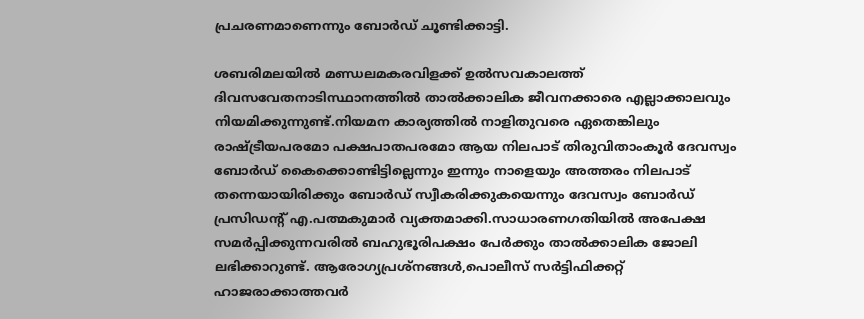പ്രചരണമാണെന്നും ബോര്‍ഡ് ചൂണ്ടിക്കാട്ടി.

ശബരിമലയില്‍ മണ്ഡലമകരവിളക്ക് ഉല്‍സവകാലത്ത് ദിവസവേതനാടിസ്ഥാനത്തില്‍ താല്‍ക്കാലിക ജീവനക്കാരെ എല്ലാക്കാലവും  നിയമിക്കുന്നുണ്ട്.നിയമന കാര്യത്തില്‍ നാളിതുവരെ ഏതെങ്കിലും രാഷ്ട്രീയപരമോ പക്ഷപാതപരമോ ആയ നിലപാട് തിരുവിതാംകൂര്‍ ദേവസ്വം ബോര്‍ഡ് കൈക്കൊണ്ടിട്ടില്ലെന്നും ഇന്നും നാളെയും അത്തരം നിലപാട് തന്നെയായിരിക്കും ബോര്‍ഡ് സ്വീകരിക്കുകയെന്നും ദേവസ്വം ബോര്‍ഡ് പ്രസിഡന്റ് എ.പത്മകുമാര്‍ വ്യക്തമാക്കി.സാധാരണഗതിയില്‍ അപേക്ഷ സമര്‍പ്പിക്കുന്നവരില്‍ ബഹുഭൂരിപക്ഷം പേര്‍ക്കും താല്‍ക്കാലിക ജോലി ലഭിക്കാറുണ്ട്. ആരോഗ്യപ്രശ്‌നങ്ങള്‍,പൊലീസ് സര്‍ട്ടിഫിക്കറ്റ് ഹാജരാക്കാത്തവര്‍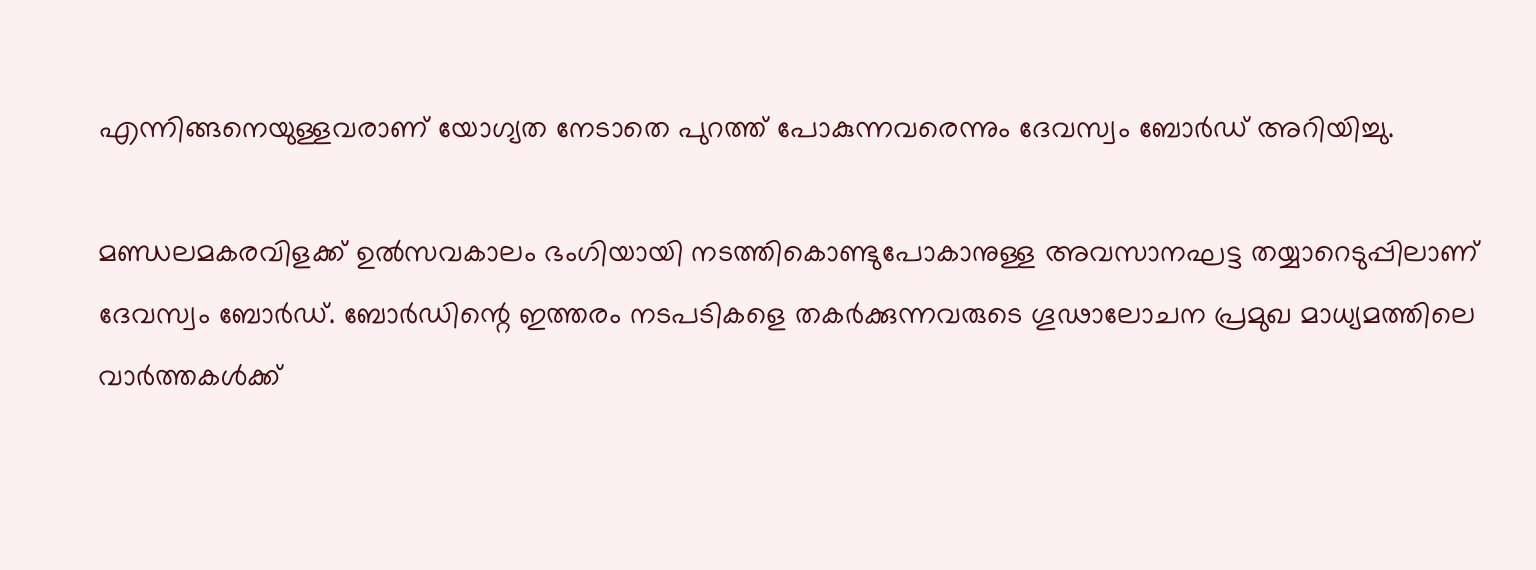എന്നിങ്ങനെയുള്ളവരാണ് യോഗ്യത നേടാതെ പുറത്ത് പോകുന്നവരെന്നും ദേവസ്വം ബോര്‍ഡ് അറിയിച്ചു.

മണ്ഡലമകരവിളക്ക് ഉല്‍സവകാലം ഭംഗിയായി നടത്തികൊണ്ടുപോകാനുള്ള അവസാനഘട്ട തയ്യാറെടുപ്പിലാണ് ദേവസ്വം ബോര്‍ഡ്. ബോര്‍ഡിന്റെ ഇത്തരം നടപടികളെ തകര്‍ക്കുന്നവരുടെ ഗൂഢാലോചന പ്രമുഖ മാധ്യമത്തിലെ വാര്‍ത്തകള്‍ക്ക്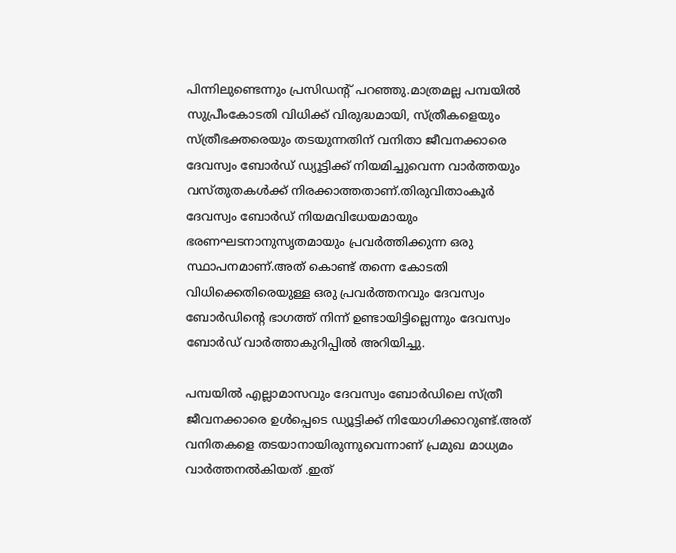പിന്നിലുണ്ടെന്നും പ്രസിഡന്റ് പറഞ്ഞു.മാത്രമല്ല പമ്പയില്‍ സുപ്രീംകോടതി വിധിക്ക് വിരുദ്ധമായി, സ്ത്രീകളെയും സ്ത്രീഭക്തരെയും തടയുന്നതിന് വനിതാ ജീവനക്കാരെ ദേവസ്വം ബോര്‍ഡ് ഡ്യൂട്ടിക്ക് നിയമിച്ചുവെന്ന വാര്‍ത്തയും വസ്തുതകള്‍ക്ക് നിരക്കാത്തതാണ്.തിരുവിതാംകൂര്‍ ദേവസ്വം ബോര്‍ഡ് നിയമവിധേയമായും ഭരണഘടനാനുസൃതമായും പ്രവര്‍ത്തിക്കുന്ന ഒരു സ്ഥാപനമാണ്.അത് കൊണ്ട് തന്നെ കോടതി വിധിക്കെതിരെയുള്ള ഒരു പ്രവര്‍ത്തനവും ദേവസ്വം ബോര്‍ഡിന്റെ ഭാഗത്ത് നിന്ന് ഉണ്ടായിട്ടില്ലെന്നും ദേവസ്വം ബോര്‍ഡ് വാര്‍ത്താകുറിപ്പില്‍ അറിയിച്ചു.

പമ്പയില്‍ എല്ലാമാസവും ദേവസ്വം ബോര്‍ഡിലെ സ്ത്രീ ജീവനക്കാരെ ഉള്‍പ്പെടെ ഡ്യൂട്ടിക്ക് നിയോഗിക്കാറുണ്ട്.അത് വനിതകളെ തടയാനായിരുന്നുവെന്നാണ് പ്രമുഖ മാധ്യമം വാര്‍ത്തനല്‍കിയത് .ഇത്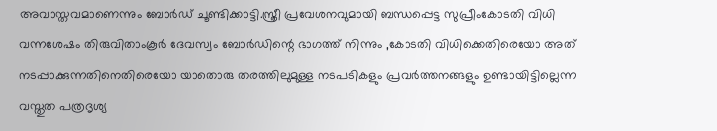അവാസ്തവമാണെന്നും ബോര്‍ഡ് ചൂണ്ടിക്കാട്ടി.സ്ത്രീ പ്രവേശനവുമായി ബന്ധപ്പെട്ട സുപ്രീംകോടതി വിധി വന്നശേഷം തിരുവിതാംകൂര്‍ ദേവസ്വം ബോര്‍ഡിന്റെ ഭാഗത്ത് നിന്നും ,കോടതി വിധിക്കെതിരെയോ അത് നടപ്പാക്കുന്നതിനെതിരെയോ യാതൊരു തരത്തിലുമുള്ള നടപടികളും പ്രവര്‍ത്തനങ്ങളും ഉണ്ടായിട്ടില്ലെന്ന വസ്തുത പത്രദൃശ്യ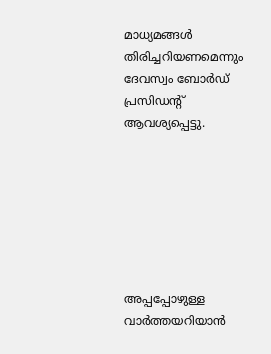മാധ്യമങ്ങള്‍ തിരിച്ചറിയണമെന്നും ദേവസ്വം ബോര്‍ഡ് പ്രസിഡന്റ് ആവശ്യപ്പെട്ടു.







അപ്പപ്പോഴുള്ള വാര്‍ത്തയറിയാന്‍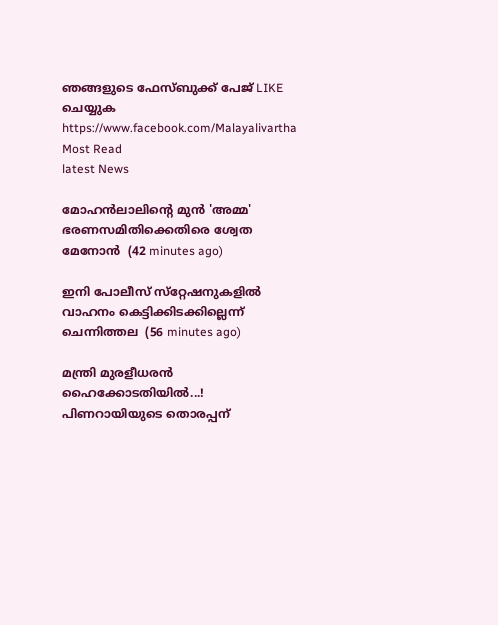ഞങ്ങളുടെ ഫേസ്‌ബുക്ക്‌ പേജ് LIKE ചെയ്യുക
https://www.facebook.com/Malayalivartha
Most Read
latest News

മോഹന്‍ലാലിന്റെ മുന്‍ 'അമ്മ' ഭരണസമിതിക്കെതിരെ ശ്വേത മേനോന്‍  (42 minutes ago)

ഇനി പോലീസ് സ്‌റ്റേഷനുകളില്‍ വാഹനം കെട്ടിക്കിടക്കില്ലെന്ന് ചെന്നിത്തല  (56 minutes ago)

മന്ത്രി മുരളീധരൻ ഹൈക്കോടതിയിൽ...! പിണറായിയുടെ തൊരപ്പന്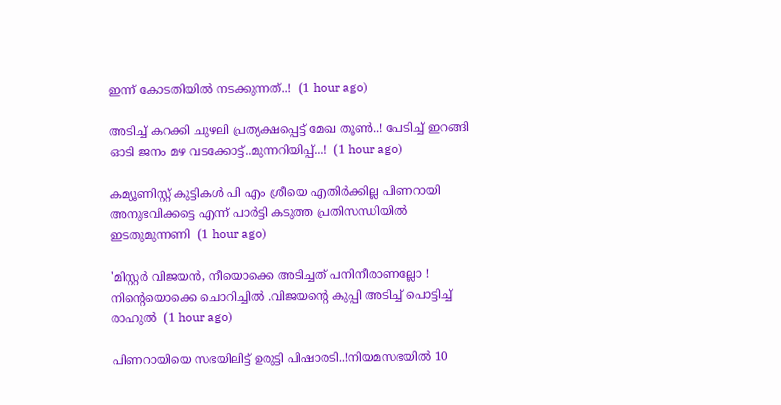ഇന്ന് കോടതിയിൽ നടക്കുന്നത്..!  (1 hour ago)

അടിച്ച് കറക്കി ചുഴലി പ്രത്യക്ഷപ്പെട്ട് മേഖ തൂൺ..! പേടിച്ച് ഇറങ്ങി ഓടി ജനം മഴ വടക്കോട്ട്..മുന്നറിയിപ്പ്...!  (1 hour ago)

കമ്യൂണിസ്റ്റ് കുട്ടികൾ പി എം ശ്രീയെ എതിർക്കില്ല പിണറായി അനുഭവിക്കട്ടെ എന്ന് പാർട്ടി കടുത്ത പ്രതിസന്ധിയിൽ ഇടതുമുന്നണി  (1 hour ago)

'മിസ്റ്റര്‍ വിജയന്‍, നീയൊക്കെ അടിച്ചത് പനിനീരാണല്ലോ ! നിന്റെയൊക്കെ ചൊറിച്ചിൽ .വിജയന്റെ കുപ്പി അടിച്ച് പൊട്ടിച്ച് രാഹുൽ  (1 hour ago)

പിണറായിയെ സഭയിലിട്ട് ഉരുട്ടി പിഷാരടി..!നിയമസഭയിൽ 10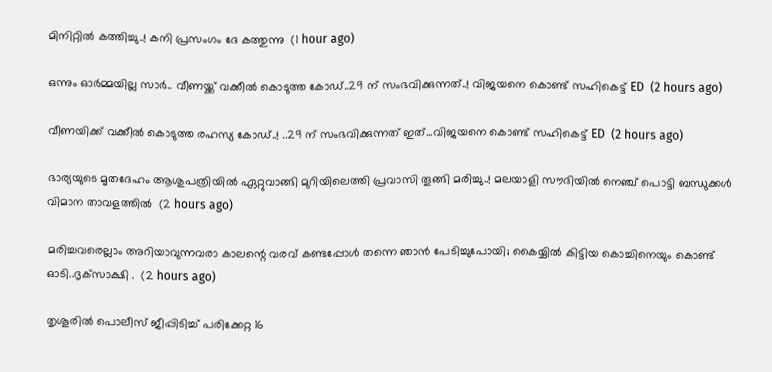മിനിറ്റിൽ കത്തിച്ചു..! കനി പ്രസംഗം ദേ കത്തുന്നു  (1 hour ago)

ഒന്നും ഓർമ്മയില്ല സാർ.. വീണയ്ക്ക് വക്കീൽ കൊടുത്ത കോഡ്..29 ന് സംഭവിക്കുന്നത്..! വിജയനെ കൊണ്ട് സഹികെട്ട് ED  (2 hours ago)

വീണയിക്ക് വക്കീൽ കൊടുത്ത രഹസ്യ കോഡ്..! ..29 ന് സംഭവിക്കുന്നത് ഇത്...വിജയനെ കൊണ്ട് സഹികെട്ട് ED  (2 hours ago)

ഭാര്യയുടെ മൃതദേഹം ആശുപത്രിയിൽ ഏറ്റുവാങ്ങി മുറിയിലെത്തി പ്രവാസി തൂങ്ങി മരിച്ചു..! മലയാളി സൗദിയിൽ നെഞ്ച് പൊട്ടി ബന്ധുക്കൾ വിമാന താവളത്തിൽ  (2 hours ago)

മരിച്ചവരെല്ലാം അറിയാവുന്നവരാ കാലന്റെ വരവ് കണ്ടപ്പോൾ തന്നെ ഞാൻ പേടിച്ചുപോയി; കൈയ്യിൽ കിട്ടിയ കൊച്ചിനെയും കൊണ്ട് ഓടി..ദൃക്‌സാക്ഷി .  (2 hours ago)

തൃശൂരില്‍ പൊലീസ് ജീപ്പിടിച്ച് പരിക്കേറ്റ 16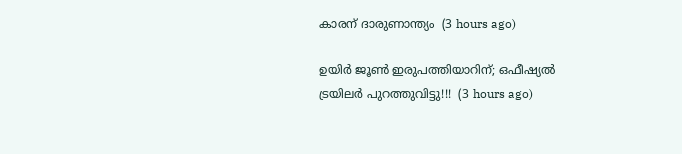കാരന് ദാരുണാന്ത്യം  (3 hours ago)

ഉയിർ ജൂൺ ഇരുപത്തിയാറിന്; ഒഫീഷ്യൽ ട്രയിലർ പുറത്തുവിട്ടു!!!  (3 hours ago)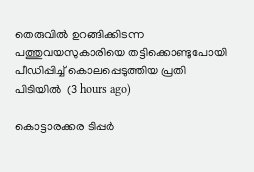തെരുവില്‍ ഉറങ്ങിക്കിടന്ന പത്തുവയസുകാരിയെ തട്ടിക്കൊണ്ടുപോയി പീഡിപ്പിച്ച് കൊലപ്പെടുത്തിയ പ്രതി പിടിയില്‍  (3 hours ago)

കൊട്ടാരക്കര ടിപ്പര്‍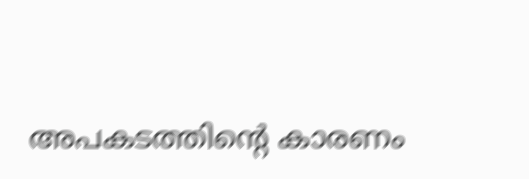അപകടത്തിന്റെ കാരണം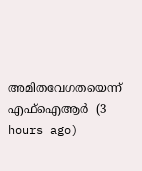അമിതവേഗതയെന്ന് എഫ്‌ഐആര്‍  (3 hours ago)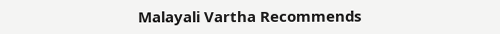Malayali Vartha Recommends